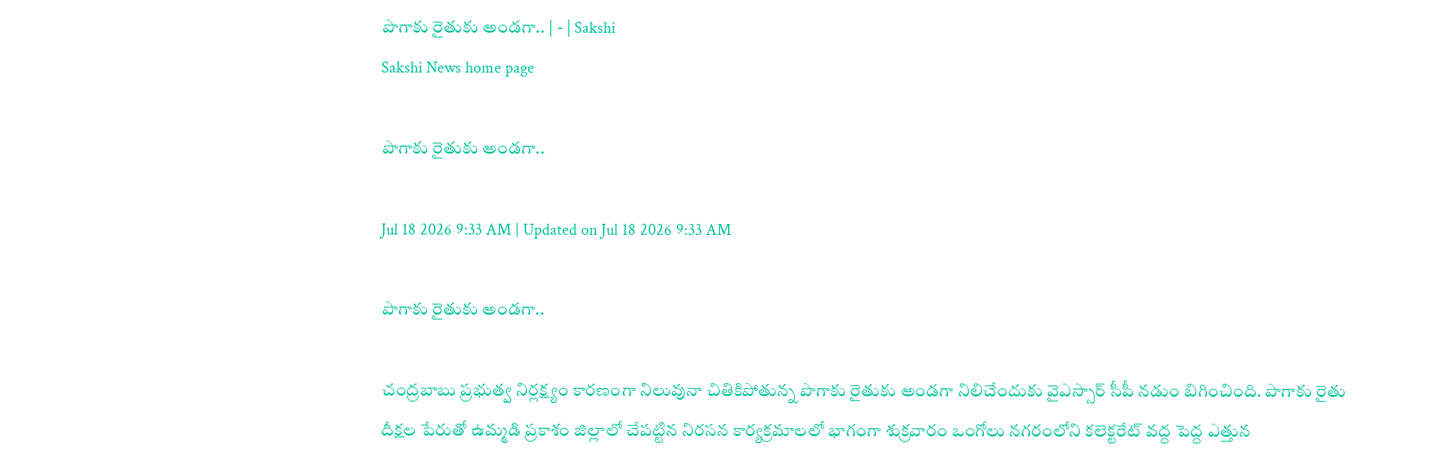పొగాకు రైతుకు అండగా.. | - | Sakshi
Sakshi News home page

పొగాకు రైతుకు అండగా..

Jul 18 2026 9:33 AM | Updated on Jul 18 2026 9:33 AM

పొగాకు రైతుకు అండగా..

చంద్రబాబు ప్రభుత్వ నిర్లక్ష్యం కారణంగా నిలువునా చితికిపోతున్న పొగాకు రైతుకు అండగా నిలిచేందుకు వైఎస్సార్‌ సీపీ నడుం బిగించింది. పొగాకు రైతు దీక్షల పేరుతో ఉమ్మడి ప్రకాశం జిల్లాలో చేపట్టిన నిరసన కార్యక్రమాలలో భాగంగా శుక్రవారం ఒంగోలు నగరంలోని కలెక్టరేట్‌ వద్ద పెద్ద ఎత్తున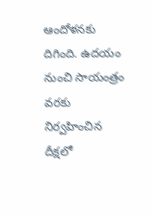ఆందోళనకు దిగింది. ఉదయం నుంచి సాయంత్రం వరకు నిర్వహించిన దీక్షలో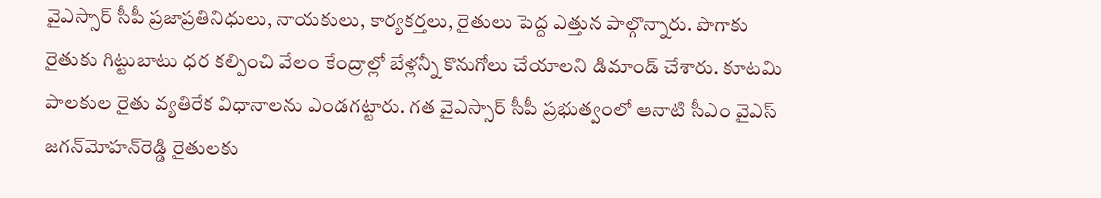వైఎస్సార్‌ సీపీ ప్రజాప్రతినిధులు, నాయకులు, కార్యకర్తలు, రైతులు పెద్ద ఎత్తున పాల్గొన్నారు. పొగాకు రైతుకు గిట్టుబాటు ధర కల్పించి వేలం కేంద్రాల్లో బేళ్లన్నీ కొనుగోలు చేయాలని డిమాండ్‌ చేశారు. కూటమి పాలకుల రైతు వ్యతిరేక విధానాలను ఎండగట్టారు. గత వైఎస్సార్‌ సీపీ ప్రభుత్వంలో ఆనాటి సీఎం వైఎస్‌ జగన్‌మోహన్‌రెడ్డి రైతులకు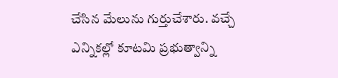చేసిన మేలును గుర్తుచేశారు. వచ్చే ఎన్నికల్లో కూటమి ప్రభుత్వాన్ని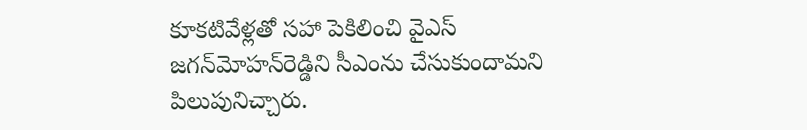కూకటివేళ్లతో సహా పెకిలించి వైఎస్‌ జగన్‌మోహన్‌రెడ్డిని సీఎంను చేసుకుందామని పిలుపునిచ్చారు.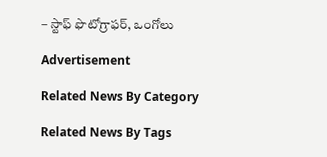– స్టాఫ్‌ ఫొటోగ్రాఫర్‌, ఒంగోలు

Advertisement

Related News By Category

Related News By Tags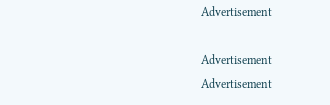Advertisement

Advertisement
Advertisement